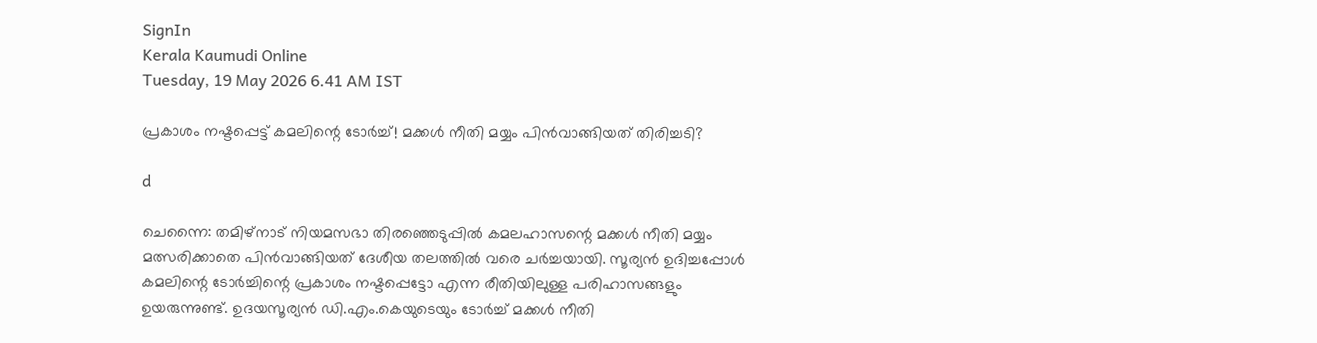SignIn
Kerala Kaumudi Online
Tuesday, 19 May 2026 6.41 AM IST

പ്രകാശം നഷ്ടപ്പെട്ട് കമലിന്റെ ടോർച്ച്! മക്കൾ നീതി മയ്യം പിൻവാങ്ങിയത് തിരിച്ചടി?

d

ചെന്നൈ: തമിഴ്നാട് നിയമസഭാ തിരഞ്ഞെടുപ്പിൽ കമലഹാസന്റെ മക്കൾ നീതി മയ്യം മത്സരിക്കാതെ പിൻവാങ്ങിയത് ദേശീയ തലത്തിൽ വരെ ചർച്ചയായി. സൂര്യൻ ഉദിച്ചപ്പോൾ കമലിന്റെ ടോർച്ചിന്റെ പ്രകാശം നഷ്ടപ്പെട്ടോ എന്ന രീതിയിലുള്ള പരിഹാസങ്ങളും ഉയരുന്നുണ്ട്. ഉദയസൂര്യൻ ഡി.എം.കെയുടെയും ടോർച്ച് മക്കൾ നീതി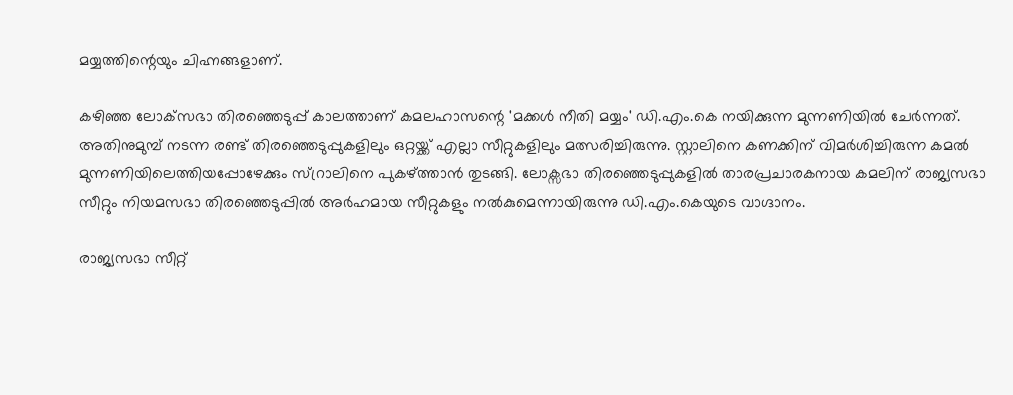മയ്യത്തിന്റെയും ചിഹ്നങ്ങളാണ്.

കഴിഞ്ഞ ലോക്‌സഭാ തിരഞ്ഞെടുപ്പ് കാലത്താണ് കമലഹാസന്റെ 'മക്കൾ നീതി മയ്യം' ഡി.എം.കെ നയിക്കുന്ന മുന്നണിയിൽ ചേർന്നത്. അതിനുമുമ്പ് നടന്ന രണ്ട് തിരഞ്ഞെടുപ്പുകളിലും ഒറ്റയ്ക്ക് എല്ലാ സീറ്റുകളിലും മത്സരിച്ചിരുന്നു. സ്റ്റാലിനെ കണക്കിന് വിമർശിച്ചിരുന്ന കമൽ മുന്നണിയിലെത്തിയപ്പോഴേക്കും സ്റ്രാലിനെ പുകഴ്ത്താൻ തുടങ്ങി. ലോക്സഭാ തിരഞ്ഞെടുപ്പുകളിൽ താരപ്രചാരകനായ കമലിന് രാജ്യസഭാ സീറ്റും നിയമസഭാ തിരഞ്ഞെടുപ്പിൽ അർഹമായ സീറ്റുകളും നൽകുമെന്നായിരുന്നു ഡി.എം.കെയുടെ വാഗ്ദാനം.

രാജ്യസഭാ സീറ്റ്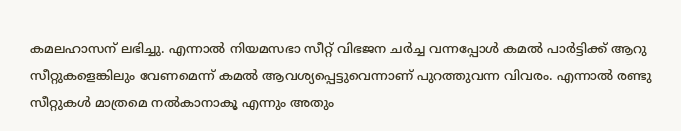കമലഹാസന് ലഭിച്ചു. എന്നാൽ നിയമസഭാ സീറ്റ് വിഭജന ചർച്ച വന്നപ്പോൾ കമൽ പാർട്ടിക്ക് ആറു സീറ്റുകളെങ്കിലും വേണമെന്ന് കമൽ ആവശ്യപ്പെട്ടുവെന്നാണ് പുറത്തുവന്ന വിവരം. എന്നാൽ രണ്ടു സീറ്റുകൾ മാത്രമെ നൽകാനാകൂ എന്നും അതും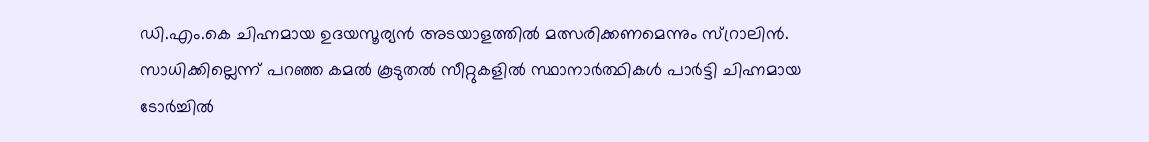ഡി.എം.കെ ചിഹ്നമായ ഉദയസൂര്യൻ അടയാളത്തിൽ മത്സരിക്കണമെന്നും സ്റ്രാലിൻ. സാധിക്കില്ലെന്ന് പറഞ്ഞ കമൽ കൂടുതൽ സീറ്റുകളിൽ സ്ഥാനാർത്ഥികൾ പാർട്ടി ചിഹ്നമായ ടോർച്ചിൽ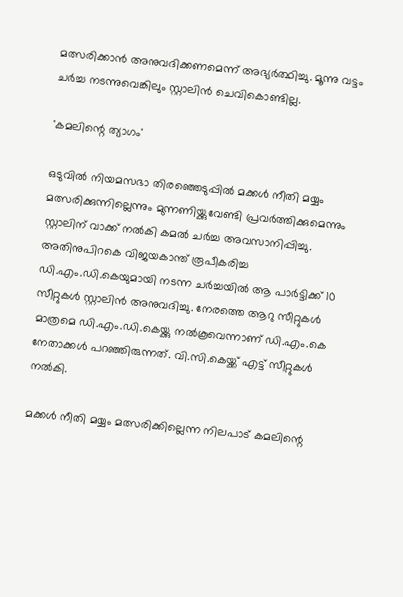മത്സരിക്കാൻ അനുവദിക്കണമെന്ന് അഭ്യർത്ഥിച്ചു. മൂന്നു വട്ടം ചർച്ച നടന്നുവെങ്കിലും സ്റ്റാലിൻ ചെവികൊണ്ടില്ല.

'കമലിന്റെ ത്യാഗം'

ഒടുവിൽ നിയമസഭാ തിരഞ്ഞെടുപ്പിൽ മക്കൾ നീതി മയ്യം മത്സരിക്കുന്നില്ലെന്നും മുന്നണിയ്ക്കുവേണ്ടി പ്രവർത്തിക്കുമെന്നും സ്റ്റാലിന് വാക്ക് നൽകി കമൽ ചർച്ച അവസാനിപ്പിച്ചു. അതിനുപിറകെ വിജയകാന്ത് രൂപീകരിച്ച ഡി.എം.ഡി.കെയുമായി നടന്ന ചർച്ചയിൽ ആ പാർട്ടിക്ക് 10 സീറ്റുകൾ സ്റ്റാലിൻ അനുവദിച്ചു. നേരത്തെ ആറു സീറ്റുകൾ മാത്രമെ ഡി.എം.ഡി.കെയ്ക്കു നൽകൂവെന്നാണ് ഡി.എം.കെ നേതാക്കൾ പറഞ്ഞിരുന്നത്. വി.സി.കെയ്ക്ക് എട്ട് സീറ്റുകൾ നൽകി.

മക്കൾ നീതി മയ്യം മത്സരിക്കില്ലെന്ന നിലപാട് കമലിന്റെ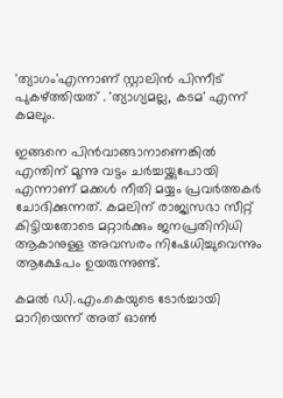'ത്യാഗം'എന്നാണ് സ്റ്റാലിൻ പിന്നീട് പുകഴ്ത്തിയത് . 'ത്യാഗ്യമല്ല, കടമ' എന്ന് കമലും.

ഇങ്ങനെ പിൻവാങ്ങാനാണെങ്കിൽ എന്തിന് മൂന്നു വട്ടം ചർച്ചയ്ക്കുപോയി എന്നാണ് മക്കൾ നീതി മയ്യം പ്രവർത്തകർ ചോദിക്കുന്നത്. കമലിന് രാജ്യസഭാ സീറ്റ് കിട്ടിയതോടെ മറ്റാർക്കും ജനപ്രതിനിധി ആകാനുള്ള അവസരം നിഷേധിച്ചുവെന്നും ആക്ഷേപം ഉയരുന്നുണ്ട്.

കമൽ ഡി.എം.കെയുടെ ടോർച്ചായി മാറിയെന്ന് അത് ഓൺ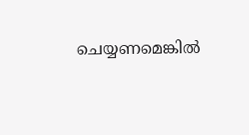ചെയ്യണമെങ്കിൽ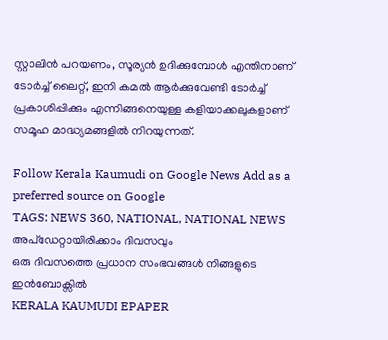സ്റ്റാലിൻ പറയണം, സൂര്യൻ ഉദിക്കുമ്പോൾ എന്തിനാണ് ടോർച്ച് ലൈറ്റ്, ഇനി കമൽ ആർക്കുവേണ്ടി ടോർച്ച് പ്രകാശിപ്പിക്കും എന്നിങ്ങനെയുള്ള കളിയാക്കലുകളാണ് സമൂഹ മാദ്ധ്യമങ്ങളിൽ നിറയുന്നത്.

Follow Kerala Kaumudi on Google News Add as a preferred source on Google
TAGS: NEWS 360, NATIONAL, NATIONAL NEWS
അപ്ഡേറ്റായിരിക്കാം ദിവസവും
ഒരു ദിവസത്തെ പ്രധാന സംഭവങ്ങൾ നിങ്ങളുടെ ഇൻബോക്സിൽ
KERALA KAUMUDI EPAPER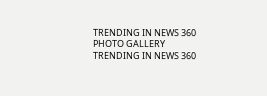TRENDING IN NEWS 360
PHOTO GALLERY
TRENDING IN NEWS 360